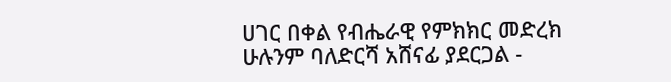ሀገር በቀል የብሔራዊ የምክክር መድረክ ሁሉንም ባለድርሻ አሸናፊ ያደርጋል -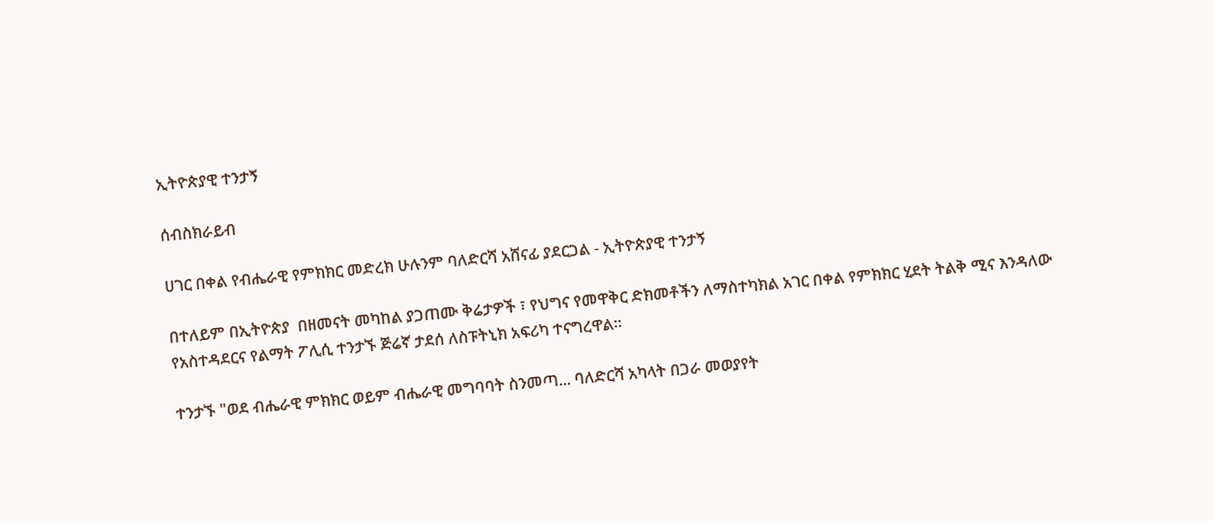ኢትዮጵያዊ ተንታኝ

ሰብስክራይብ

ሀገር በቀል የብሔራዊ የምክክር መድረክ ሁሉንም ባለድርሻ አሸናፊ ያደርጋል - ኢትዮጵያዊ ተንታኝ

በተለይም በኢትዮጵያ  በዘመናት መካከል ያጋጠሙ ቅሬታዎች ፣ የህግና የመዋቅር ድክመቶችን ለማስተካክል አገር በቀል የምክክር ሂደት ትልቅ ሚና እንዳለው የአስተዳደርና የልማት ፖሊሲ ተንታኙ ጅሬኛ ታደሰ ለስፑትኒክ አፍሪካ ተናግረዋል።

ተንታኙ "ወደ ብሔራዊ ምክክር ወይም ብሔራዊ መግባባት ስንመጣ... ባለድርሻ አካላት በጋራ መወያየት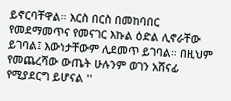ይኖርባቸዋል። እርስ በርስ በመከባበር የመደማመጥና የመናገር እኩል ዕድል ሊኖራቸው ይገባል፤ እውነታቸውም ሊደመጥ ይገባል። በዚህም የመጨረሻው ውጤት ሁሉንም ወገን አሸናፊ የሚያደርግ ይሆናል ''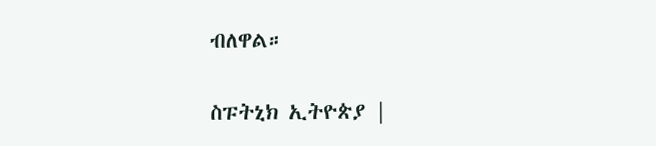ብለዋል።

ስፑትኒክ ኢትዮጵያ |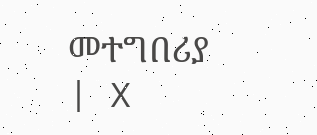መተግበሪያ | X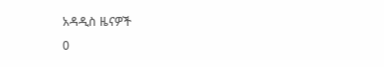አዳዲስ ዜናዎች
0